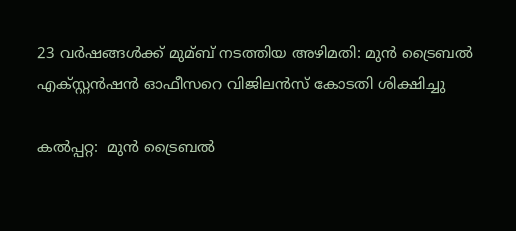23 വര്‍ഷങ്ങള്‍ക്ക് മുമ്ബ് നടത്തിയ അഴിമതി: മുന്‍ ട്രൈബല്‍ എക്സ്റ്റന്‍ഷന്‍ ഓഫീസറെ വിജിലന്‍സ് കോടതി ശിക്ഷിച്ചു

കല്‍പ്പറ്റ:  മുന്‍ ട്രൈബല്‍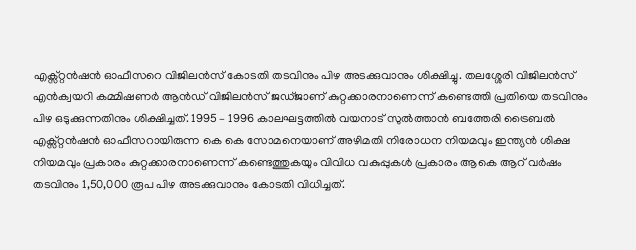എക്സ്റ്റന്‍ഷന്‍ ഓഫീസറെ വിജിലന്‍സ് കോടതി തടവിനും പിഴ അടക്കുവാനും ശിക്ഷിച്ചു. തലശ്ശേരി വിജിലന്‍സ് എന്‍ക്വയറി കമ്മിഷണര്‍ ആന്‍ഡ് വിജിലന്‍സ് ജഡ്ജാണ് കുറ്റക്കാരനാണെന്ന് കണ്ടെത്തി പ്രതിയെ തടവിനും പിഴ ഒടുക്കുന്നതിനും ശിക്ഷിച്ചത്. 1995 – 1996 കാലഘട്ടത്തില്‍ വയനാട് സുല്‍ത്താന്‍ ബത്തേരി ട്രൈബല്‍ എക്സ്റ്റന്‍ഷന്‍ ഓഫീസറായിരുന്ന കെ കെ സോമനെയാണ് അഴിമതി നിരോധന നിയമവും ഇന്ത്യന്‍ ശിക്ഷ നിയമവും പ്രകാരം കുറ്റക്കാരനാണെന്ന് കണ്ടെത്തുകയും വിവിധ വകുപ്പുകള്‍ പ്രകാരം ആകെ ആറ് വര്‍ഷം തടവിനും 1,50,000 രൂപ പിഴ അടക്കുവാനും കോടതി വിധിച്ചത്.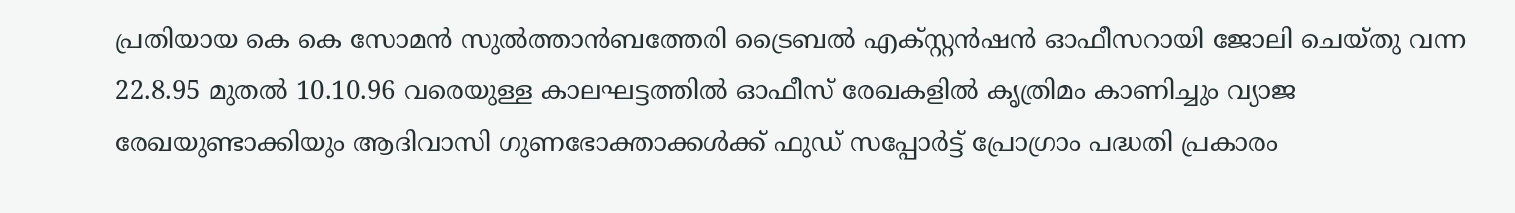പ്രതിയായ കെ കെ സോമന്‍ സുല്‍ത്താന്‍ബത്തേരി ട്രൈബല്‍ എക്സ്റ്റന്‍ഷന്‍ ഓഫീസറായി ജോലി ചെയ്തു വന്ന 22.8.95 മുതല്‍ 10.10.96 വരെയുള്ള കാലഘട്ടത്തില്‍ ഓഫീസ് രേഖകളില്‍ കൃത്രിമം കാണിച്ചും വ്യാജ രേഖയുണ്ടാക്കിയും ആദിവാസി ഗുണഭോക്താക്കള്‍ക്ക് ഫുഡ് സപ്പോര്‍ട്ട് പ്രോഗ്രാം പദ്ധതി പ്രകാരം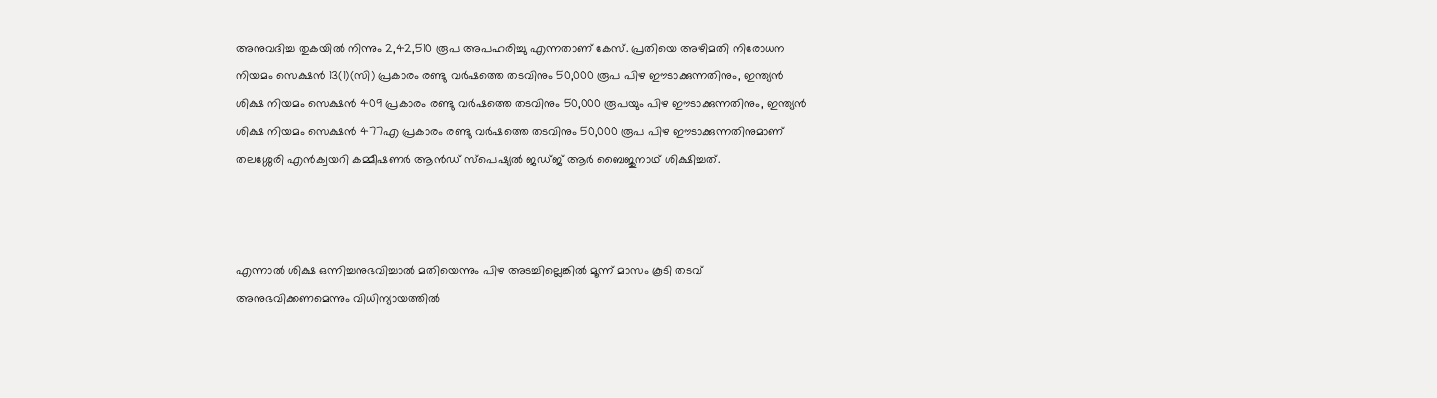അനുവദിച്ച തുകയില്‍ നിന്നും 2,42,510 രൂപ അപഹരിച്ചു എന്നതാണ് കേസ്. പ്രതിയെ അഴിമതി നിരോധന നിയമം സെക്ഷന്‍ 13(1)(സി) പ്രകാരം രണ്ടു വര്‍ഷത്തെ തടവിനും 50,000 രൂപ പിഴ ഈടാക്കുന്നതിനും, ഇന്ത്യന്‍ ശിക്ഷ നിയമം സെക്ഷന്‍ 409 പ്രകാരം രണ്ടു വര്‍ഷത്തെ തടവിനും 50,000 രൂപയും പിഴ ഈടാക്കുന്നതിനും, ഇന്ത്യന്‍ ശിക്ഷ നിയമം സെക്ഷന്‍ 477എ പ്രകാരം രണ്ടു വര്‍ഷത്തെ തടവിനും 50,000 രൂപ പിഴ ഈടാക്കുന്നതിനുമാണ് തലശ്ശേരി എന്‍ക്വയറി കമ്മീഷണര്‍ ആന്‍ഡ് സ്‌പെഷ്യല്‍ ജഡ്ജ് ആര്‍ ബൈജുനാഥ് ശിക്ഷിച്ചത്.



എന്നാല്‍ ശിക്ഷ ഒന്നിച്ചനുഭവിച്ചാല്‍ മതിയെന്നും പിഴ അടച്ചില്ലെങ്കില്‍ മൂന്ന് മാസം കൂടി തടവ് അനുഭവിക്കണമെന്നും വിധിന്യായത്തില്‍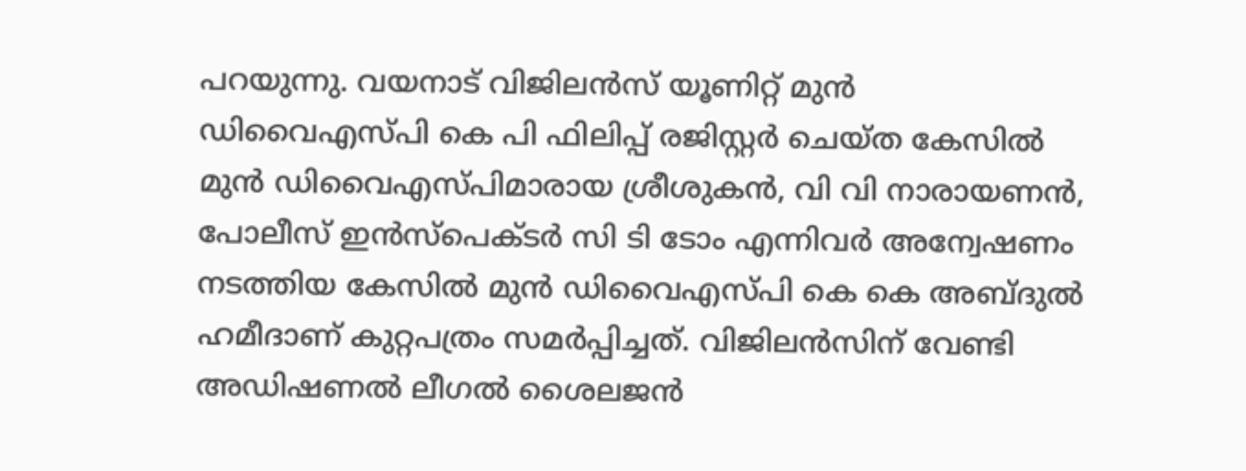പറയുന്നു. വയനാട് വിജിലന്‍സ് യൂണിറ്റ് മുന്‍ ഡിവൈഎസ്പി കെ പി ഫിലിപ്പ് രജിസ്റ്റര്‍ ചെയ്ത കേസില്‍ മുന്‍ ഡിവൈഎസ്പിമാരായ ശ്രീശുകന്‍, വി വി നാരായണന്‍, പോലീസ് ഇന്‍സ്‌പെക്ടര്‍ സി ടി ടോം എന്നിവര്‍ അന്വേഷണം നടത്തിയ കേസില്‍ മുന്‍ ഡിവൈഎസ്പി കെ കെ അബ്ദുല്‍ ഹമീദാണ് കുറ്റപത്രം സമര്‍പ്പിച്ചത്. വിജിലന്‍സിന് വേണ്ടി അഡിഷണല്‍ ലീഗല്‍ ശൈലജന്‍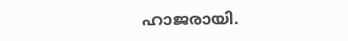ഹാജരായി.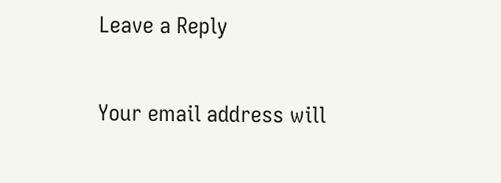Leave a Reply

Your email address will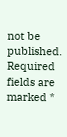not be published. Required fields are marked *